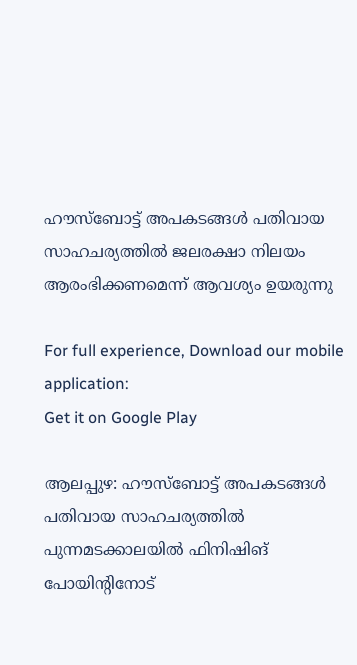ഹൗസ്‌ബോട്ട് അപകടങ്ങള്‍ പതിവായ സാഹചര്യത്തില്‍ ജലരക്ഷാ നിലയം ആരംഭിക്കണമെന്ന് ആവശ്യം ഉയരുന്നു

For full experience, Download our mobile application:
Get it on Google Play

ആലപ്പുഴ: ഹൗസ്‌ബോട്ട് അപകടങ്ങള്‍ പതിവായ സാഹചര്യത്തില്‍ പുന്നമടക്കാലയില്‍ ഫിനിഷിങ് പോയിന്റിനോട്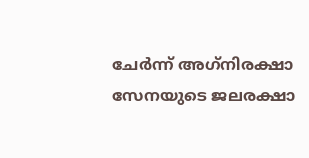ചേര്‍ന്ന് അഗ്‌നിരക്ഷാ സേനയുടെ ജലരക്ഷാ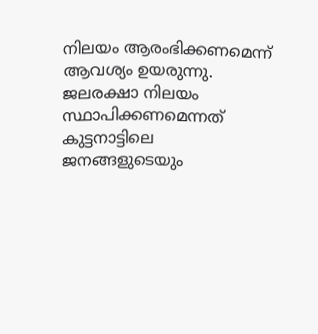നിലയം ആരംഭിക്കണമെന്ന് ആവശ്യം ഉയരുന്നു. ജലരക്ഷാ നിലയം സ്ഥാപിക്കണമെന്നത് കുട്ടനാട്ടിലെ ജനങ്ങളുടെയും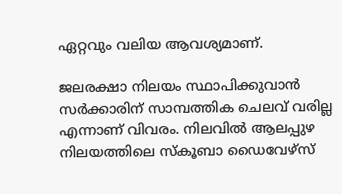ഏറ്റവും വലിയ ആവശ്യമാണ്.

ജലരക്ഷാ നിലയം സ്ഥാപിക്കുവാന്‍ സര്‍ക്കാരിന് സാമ്പത്തിക ചെലവ് വരില്ല എന്നാണ് വിവരം. നിലവില്‍ ആലപ്പുഴ നിലയത്തിലെ സ്‌കൂബാ ഡൈവേഴ്‌സ്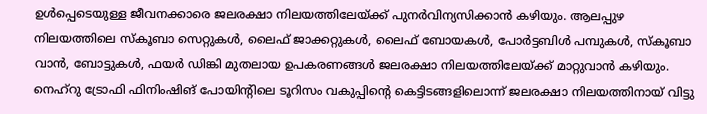ഉള്‍പ്പെടെയുള്ള ജീവനക്കാരെ ജലരക്ഷാ നിലയത്തിലേയ്ക്ക് പുനര്‍വിന്യസിക്കാന്‍ കഴിയും. ആലപ്പുഴ നിലയത്തിലെ സ്‌കൂബാ സെറ്റുകള്‍, ലൈഫ് ജാക്കറ്റുകള്‍, ലൈഫ് ബോയകള്‍, പോര്‍ട്ടബിള്‍ പമ്പുകള്‍, സ്‌കൂബാ വാന്‍, ബോട്ടുകള്‍, ഫയര്‍ ഡിങ്കി മുതലായ ഉപകരണങ്ങള്‍ ജലരക്ഷാ നിലയത്തിലേയ്ക്ക് മാറ്റുവാന്‍ കഴിയും. നെഹ്‌റു ട്രോഫി ഫിനിംഷിങ് പോയിന്റിലെ ടൂറിസം വകുപ്പിന്‍റെ കെട്ടിടങ്ങളിലൊന്ന് ജലരക്ഷാ നിലയത്തിനായ് വിട്ടു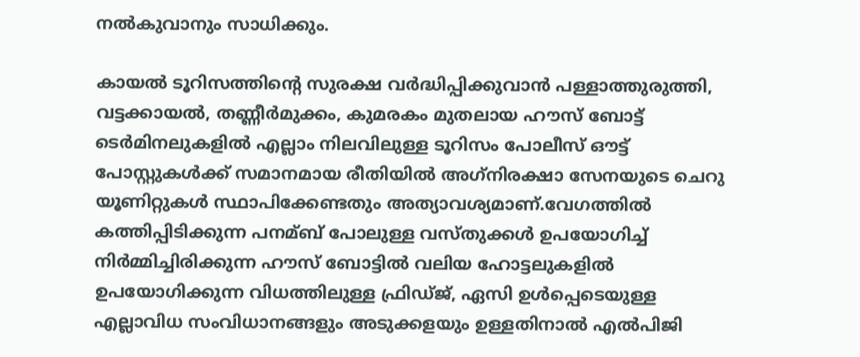നല്‍കുവാനും സാധിക്കും.

കായല്‍ ടൂറിസത്തിന്‍റെ സുരക്ഷ വര്‍ദ്ധിപ്പിക്കുവാന്‍ പള്ളാത്തുരുത്തി, വട്ടക്കായല്‍, തണ്ണീര്‍മുക്കം, കുമരകം മുതലായ ഹൗസ് ബോട്ട് ടെര്‍മിനലുകളില്‍ എല്ലാം നിലവിലുള്ള ടൂറിസം പോലീസ് ഔട്ട് പോസ്റ്റുകള്‍ക്ക് സമാനമായ രീതിയില്‍ അഗ്‌നിരക്ഷാ സേനയുടെ ചെറു യൂണിറ്റുകള്‍ സ്ഥാപിക്കേണ്ടതും അത്യാവശ്യമാണ്.വേഗത്തില്‍ കത്തിപ്പിടിക്കുന്ന പനമ്ബ് പോലുള്ള വസ്തുക്കള്‍ ഉപയോഗിച്ച്‌ നിര്‍മ്മിച്ചിരിക്കുന്ന ഹൗസ് ബോട്ടില്‍ വലിയ ഹോട്ടലുകളില്‍ ഉപയോഗിക്കുന്ന വിധത്തിലുള്ള ഫ്രിഡ്ജ്, ഏസി ഉള്‍പ്പെടെയുള്ള എല്ലാവിധ സംവിധാനങ്ങളും അടുക്കളയും ഉള്ളതിനാല്‍ എല്‍പിജി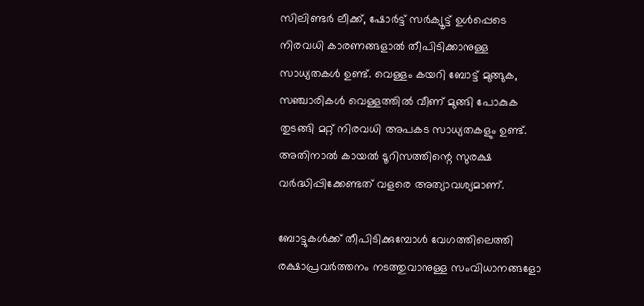സിലിണ്ടര്‍ ലീക്ക്, ഷോര്‍ട്ട് സര്‍ക്യൂട്ട് ഉള്‍പ്പെടെ നിരവധി കാരണങ്ങളാല്‍ തീപിടിക്കാനുള്ള സാധ്യതകള്‍ ഉണ്ട്. വെള്ളം കയറി ബോട്ട് മുങ്ങുക, സഞ്ചാരികള്‍ വെള്ളത്തില്‍ വീണ് മുങ്ങി പോകുക തുടങ്ങി മറ്റ് നിരവധി അപകട സാധ്യതകളും ഉണ്ട്. അതിനാല്‍ കായല്‍ ടൂറിസത്തിന്റെ സുരക്ഷ വര്‍ദ്ധിപ്പിക്കേണ്ടത് വളരെ അത്യാവശ്യമാണ്.

ബോട്ടുകള്‍ക്ക് തീപിടിക്കുമ്പോള്‍ വേഗത്തിലെത്തി രക്ഷാപ്രവര്‍ത്തനം നടത്തുവാനുള്ള സംവിധാനങ്ങളോ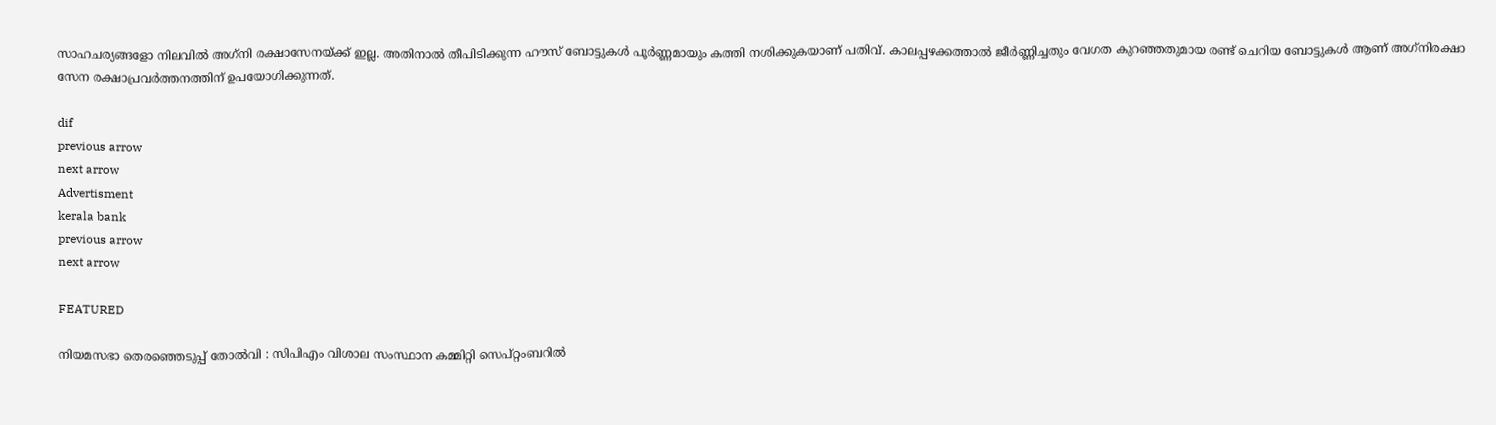സാഹചര്യങ്ങളോ നിലവില്‍ അഗ്‌നി രക്ഷാസേനയ്ക്ക് ഇല്ല. അതിനാല്‍ തീപിടിക്കുന്ന ഹൗസ് ബോട്ടുകള്‍ പൂര്‍ണ്ണമായും കത്തി നശിക്കുകയാണ് പതിവ്. കാലപ്പഴക്കത്താല്‍ ജീര്‍ണ്ണിച്ചതും വേഗത കുറഞ്ഞതുമായ രണ്ട് ചെറിയ ബോട്ടുകള്‍ ആണ് അഗ്‌നിരക്ഷാ സേന രക്ഷാപ്രവര്‍ത്തനത്തിന് ഉപയോഗിക്കുന്നത്.

dif
previous arrow
next arrow
Advertisment
kerala bank
previous arrow
next arrow

FEATURED

നിയമസഭാ തെരഞ്ഞെടുപ്പ് തോൽവി : സിപിഎം വിശാല സംസ്ഥാന കമ്മിറ്റി സെപ്റ്റംബറിൽ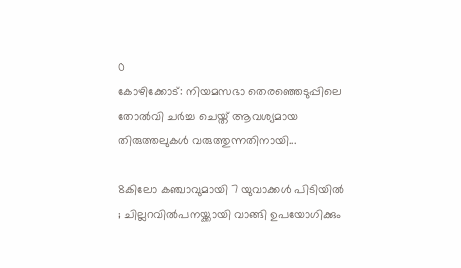0
കോഴിക്കോട്: നിയമസഭാ തെരഞ്ഞെടുപ്പിലെ തോൽവി ചർച്ച ചെയ്ത് ആവശ്യമായ തിരുത്തലുകൾ വരുത്തുന്നതിനായി...

8കിലോ കഞ്ചാവുമായി 7 യുവാക്കൾ പിടിയിൽ ; ചില്ലറവിൽപനയ്ക്കായി വാങ്ങി ഉപയോഗിക്കും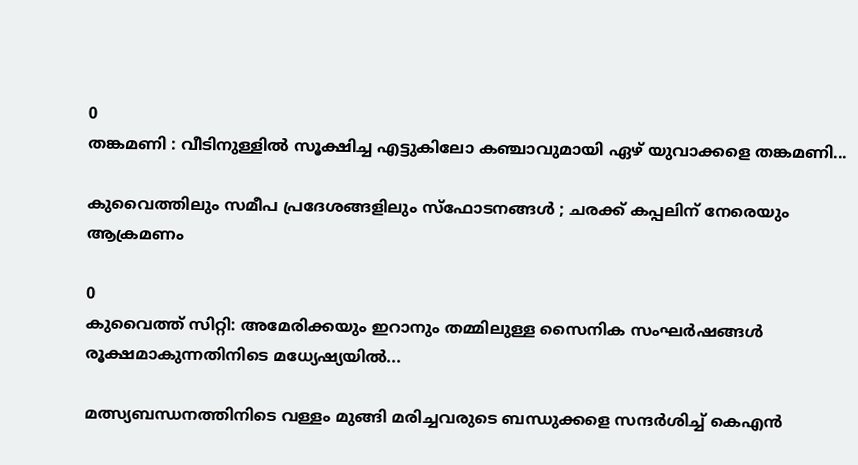0
തങ്കമണി : വീടിനുള്ളിൽ സൂക്ഷിച്ച എട്ടുകിലോ കഞ്ചാവുമായി ഏഴ് യുവാക്കളെ തങ്കമണി...

കുവൈത്തിലും സമീപ പ്രദേശങ്ങളിലും സ്ഫോടനങ്ങൾ ; ചരക്ക് കപ്പലിന് നേരെയും ആക്രമണം

0
കുവൈത്ത് സിറ്റി: അമേരിക്കയും ഇറാനും തമ്മിലുള്ള സൈനിക സംഘർഷങ്ങൾ രൂക്ഷമാകുന്നതിനിടെ മധ്യേഷ്യയിൽ...

മത്സ്യബന്ധനത്തിനിടെ വള്ളം മുങ്ങി മരിച്ചവരുടെ ബന്ധുക്കളെ സന്ദർശിച്ച് കെഎൻ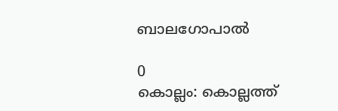ബാലഗോപാൽ

0
കൊല്ലം: കൊല്ലത്ത്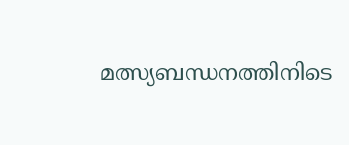മത്സ്യബന്ധനത്തിനിടെ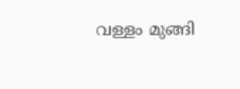വള്ളം മുങ്ങി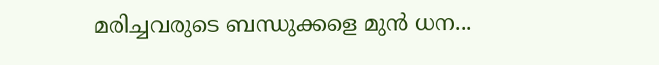മരിച്ചവരുടെ ബന്ധുക്കളെ മുൻ ധന...